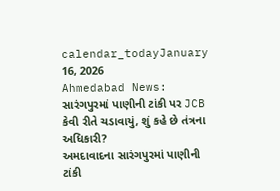calendar_todayJanuary 16, 2026
Ahmedabad News: સારંગપુરમાં પાણીની ટાંકી પર JCB કેવી રીતે ચડાવાયું, શું કહે છે તંત્રના અધિકારી?
અમદાવાદના સારંગપુરમાં પાણીની ટાંકી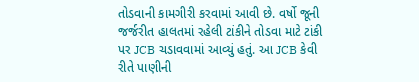તોડવાની કામગીરી કરવામાં આવી છે. વર્ષો જૂની જર્જરીત હાલતમાં રહેલી ટાંકીને તોડવા માટે ટાંકી પર JCB ચડાવવામાં આવ્યું હતું. આ JCB કેવી રીતે પાણીની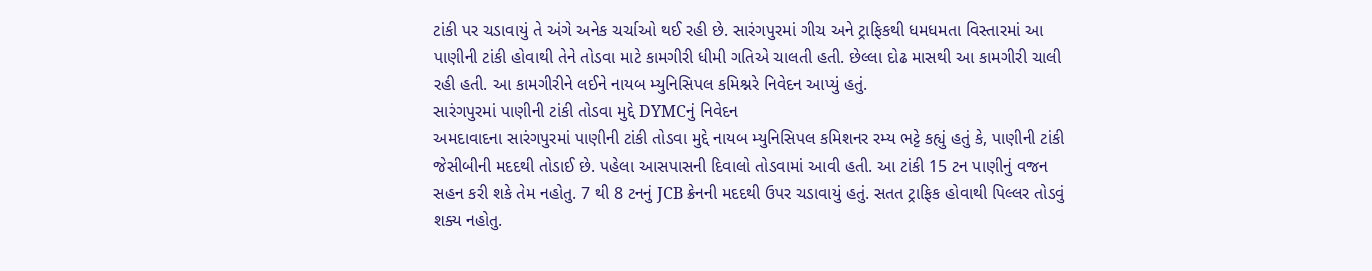ટાંકી પર ચડાવાયું તે અંગે અનેક ચર્ચાઓ થઈ રહી છે. સારંગપુરમાં ગીચ અને ટ્રાફિકથી ધમધમતા વિસ્તારમાં આ પાણીની ટાંકી હોવાથી તેને તોડવા માટે કામગીરી ધીમી ગતિએ ચાલતી હતી. છેલ્લા દોઢ માસથી આ કામગીરી ચાલી રહી હતી. આ કામગીરીને લઈને નાયબ મ્યુનિસિપલ કમિશ્નરે નિવેદન આપ્યું હતું.
સારંગપુરમાં પાણીની ટાંકી તોડવા મુદ્દે DYMCનું નિવેદન
અમદાવાદના સારંગપુરમાં પાણીની ટાંકી તોડવા મુદ્દે નાયબ મ્યુનિસિપલ કમિશનર રમ્ય ભટ્ટે કહ્યું હતું કે, પાણીની ટાંકી જેસીબીની મદદથી તોડાઈ છે. પહેલા આસપાસની દિવાલો તોડવામાં આવી હતી. આ ટાંકી 15 ટન પાણીનું વજન સહન કરી શકે તેમ નહોતુ. 7 થી 8 ટનનું JCB ક્રેનની મદદથી ઉપર ચડાવાયું હતું. સતત ટ્રાફિક હોવાથી પિલ્લર તોડવું શક્ય નહોતુ.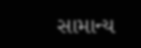સામાન્ય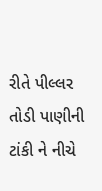રીતે પીલ્લર તોડી પાણીની ટાંકી ને નીચે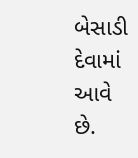બેસાડી દેવામાં આવે છે.